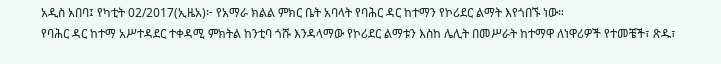አዲስ አበባ፤ የካቲት 02/2017(ኢዜአ)፦ የአማራ ክልል ምክር ቤት አባላት የባሕር ዳር ከተማን የኮሪደር ልማት እየጎበኙ ነው።
የባሕር ዳር ከተማ አሥተዳደር ተቀዳሚ ምክትል ከንቲባ ጎሹ እንዳላማው የኮሪደር ልማቱን እስከ ሌሊት በመሥራት ከተማዋ ለነዋሪዎች የተመቼች፣ ጽዱ፣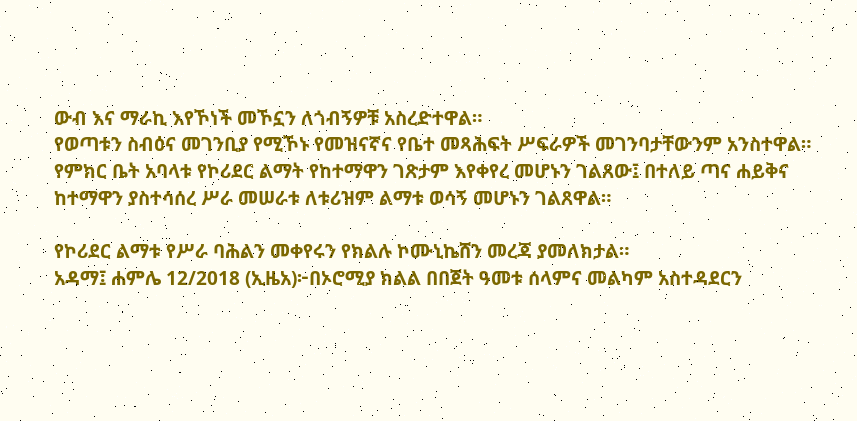ውብ እና ማራኪ እየኾነች መኾኗን ለጎብኝዎቹ አስረድተዋል።
የወጣቱን ስብዕና መገንቢያ የሚኾኑ የመዝናኛና የቤተ መጻሕፍት ሥፍራዎች መገንባታቸውንም አንስተዋል።
የምክር ቤት አባላቱ የኮሪደር ልማት የከተማዋን ገጽታም እየቀየረ መሆኑን ገልጸው፤ በተለይ ጣና ሐይቅና ከተማዋን ያስተሳሰረ ሥራ መሠራቱ ለቱሪዝም ልማቱ ወሳኝ መሆኑን ገልጸዋል።

የኮሪደር ልማቱ የሥራ ባሕልን መቀየሩን የክልሉ ኮሙኒኬሸን መረጃ ያመለክታል።
አዳማ፤ ሐምሌ 12/2018 (ኢዜአ)፦በኦሮሚያ ክልል በበጀት ዓመቱ ሰላምና መልካም አስተዳደርን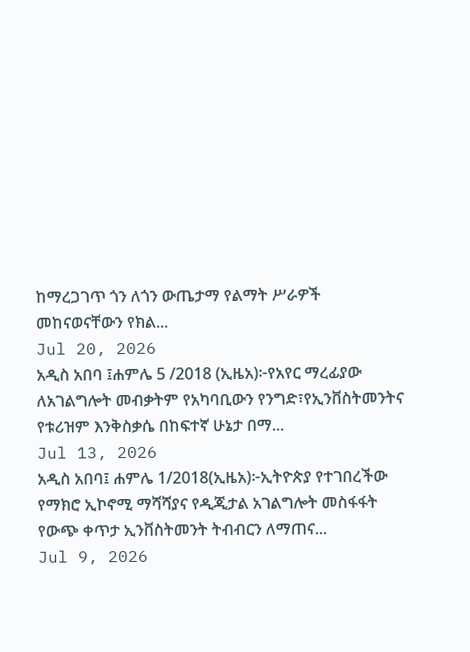ከማረጋገጥ ጎን ለጎን ውጤታማ የልማት ሥራዎች መከናወናቸውን የክል...
Jul 20, 2026
አዲስ አበባ ፤ሐምሌ 5 /2018 (ኢዜአ)፦የአየር ማረፊያው ለአገልግሎት መብቃትም የአካባቢውን የንግድ፣የኢንቨስትመንትና የቱሪዝም እንቅስቃሴ በከፍተኛ ሁኔታ በማ...
Jul 13, 2026
አዲስ አበባ፤ ሐምሌ 1/2018(ኢዜአ)፦ኢትዮጵያ የተገበረችው የማክሮ ኢኮኖሚ ማሻሻያና የዲጂታል አገልግሎት መስፋፋት የውጭ ቀጥታ ኢንቨስትመንት ትብብርን ለማጠና...
Jul 9, 2026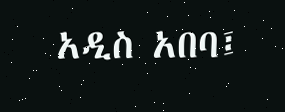አዲስ አበባ፤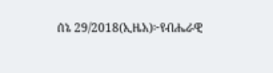ሰኔ 29/2018(ኢዜአ)፦የብሔራዊ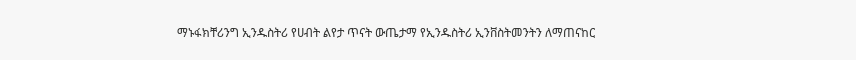ማኑፋክቸሪንግ ኢንዱስትሪ የሀብት ልየታ ጥናት ውጤታማ የኢንዱስትሪ ኢንቨስትመንትን ለማጠናከር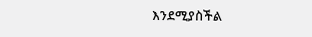እንደሚያስችል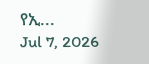የኢ...
Jul 7, 2026